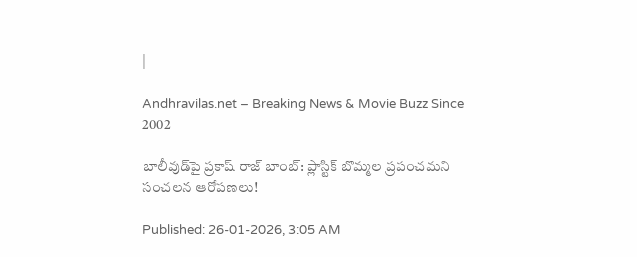|

Andhravilas.net – Breaking News & Movie Buzz Since 2002

బాలీవుడ్‌పై ప్రకాష్ రాజ్ బాంబ్: ప్లాస్టిక్ బొమ్మల ప్రపంచమని సంచలన ఆరోపణలు!

Published: 26-01-2026, 3:05 AM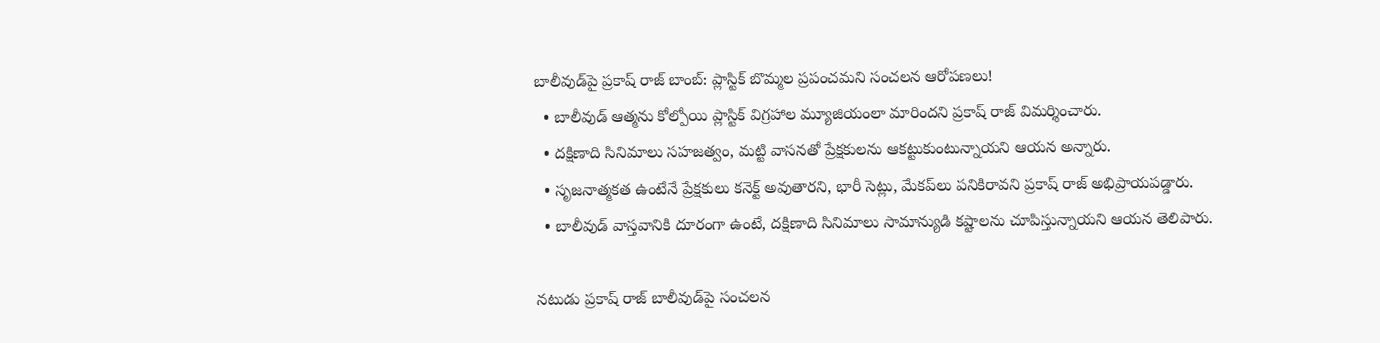బాలీవుడ్‌పై ప్రకాష్ రాజ్ బాంబ్: ప్లాస్టిక్ బొమ్మల ప్రపంచమని సంచలన ఆరోపణలు!
  • బాలీవుడ్ ఆత్మను కోల్పోయి ప్లాస్టిక్ విగ్రహాల మ్యూజియంలా మారిందని ప్రకాష్ రాజ్ విమర్శించారు.
  • దక్షిణాది సినిమాలు సహజత్వం, మట్టి వాసనతో ప్రేక్షకులను ఆకట్టుకుంటున్నాయని ఆయన అన్నారు.
  • సృజనాత్మకత ఉంటేనే ప్రేక్షకులు కనెక్ట్ అవుతారని, భారీ సెట్లు, మేకప్‌లు పనికిరావని ప్రకాష్ రాజ్ అభిప్రాయపడ్డారు.
  • బాలీవుడ్ వాస్తవానికి దూరంగా ఉంటే, దక్షిణాది సినిమాలు సామాన్యుడి కష్టాలను చూపిస్తున్నాయని ఆయన తెలిపారు.

నటుడు ప్రకాష్ రాజ్ బాలీవుడ్‌పై సంచలన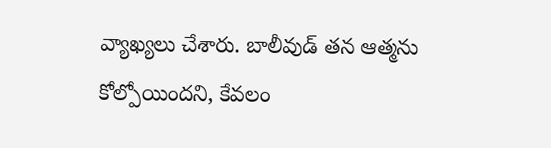వ్యాఖ్యలు చేశారు. బాలీవుడ్ తన ఆత్మను కోల్పోయిందని, కేవలం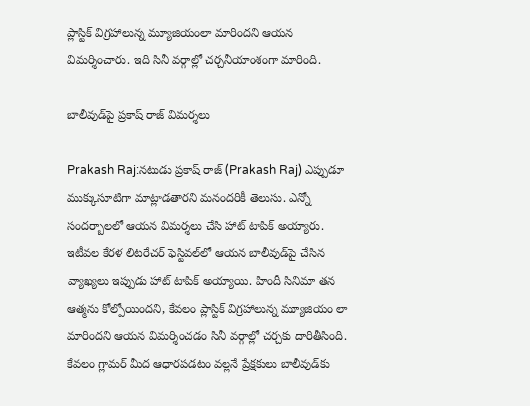ప్లాస్టిక్ విగ్రహాలున్న మ్యూజియంలా మారిందని ఆయన విమర్శించారు. ఇది సినీ వర్గాల్లో చర్చనీయాంశంగా మారింది.

బాలీవుడ్‌పై ప్రకాష్ రాజ్ విమర్శలు

Prakash Raj:నటుడు ప్రకాష్ రాజ్ (Prakash Raj) ఎప్పుడూ ముక్కుసూటిగా మాట్లాడతారని మనందరికీ తెలుసు. ఎన్నో సందర్బాలలో ఆయన విమర్శలు చేసి హాట్ టాపిక్ అయ్యారు. ఇటీవల కేరళ లిటరేచర్ ఫెస్టివల్‌లో ఆయన బాలీవుడ్‌పై చేసిన వ్యాఖ్యలు ఇప్పుడు హాట్ టాపిక్ అయ్యాయి. హిందీ సినిమా తన ఆత్మను కోల్పోయిందని, కేవలం ప్లాస్టిక్ విగ్రహాలున్న మ్యూజియం లా మారిందని ఆయన విమర్శించడం సినీ వర్గాల్లో చర్చకు దారితీసింది. కేవలం గ్లామర్ మీద ఆధారపడటం వల్లనే ప్రేక్షకులు బాలీవుడ్‌కు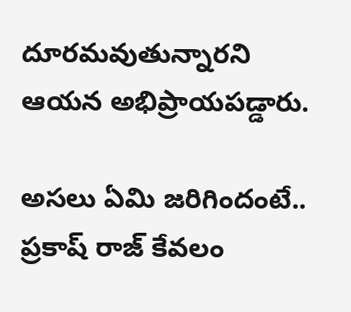దూరమవుతున్నారని ఆయన అభిప్రాయపడ్డారు.

అసలు ఏమి జరిగిందంటే.. ప్రకాష్ రాజ్ కేవలం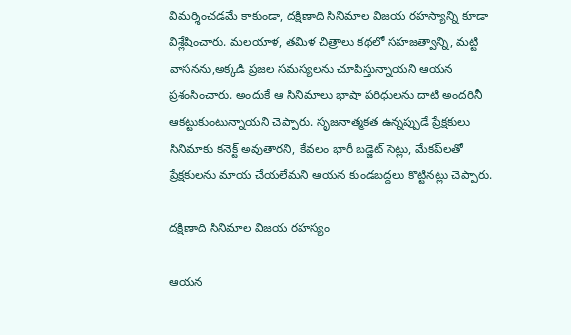విమర్శించడమే కాకుండా, దక్షిణాది సినిమాల విజయ రహస్యాన్ని కూడా విశ్లేషించారు. మలయాళ, తమిళ చిత్రాలు కథలో సహజత్వాన్ని, మట్టి వాసనను,అక్కడి ప్రజల సమస్యలను చూపిస్తున్నాయని ఆయన ప్రశంసించారు. అందుకే ఆ సినిమాలు భాషా పరిధులను దాటి అందరినీ ఆకట్టుకుంటున్నాయని చెప్పారు. సృజనాత్మకత ఉన్నప్పుడే ప్రేక్షకులు సినిమాకు కనెక్ట్ అవుతారని, కేవలం భారీ బడ్జెట్ సెట్లు, మేకప్‌లతో ప్రేక్షకులను మాయ చేయలేమని ఆయన కుండబద్దలు కొట్టినట్లు చెప్పారు.

దక్షిణాది సినిమాల విజయ రహస్యం

ఆయన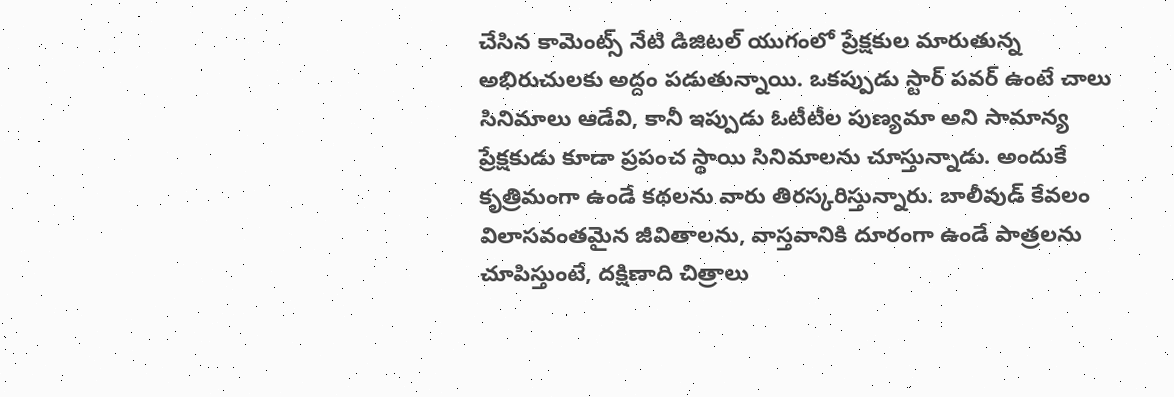చేసిన కామెంట్స్ నేటి డిజిటల్ యుగంలో ప్రేక్షకుల మారుతున్న అభిరుచులకు అద్దం పడుతున్నాయి. ఒకప్పుడు స్టార్ పవర్ ఉంటే చాలు సినిమాలు ఆడేవి, కానీ ఇప్పుడు ఓటీటీల పుణ్యమా అని సామాన్య ప్రేక్షకుడు కూడా ప్రపంచ స్థాయి సినిమాలను చూస్తున్నాడు. అందుకే కృత్రిమంగా ఉండే కథలను వారు తిరస్కరిస్తున్నారు. బాలీవుడ్ కేవలం విలాసవంతమైన జీవితాలను, వాస్తవానికి దూరంగా ఉండే పాత్రలను చూపిస్తుంటే, దక్షిణాది చిత్రాలు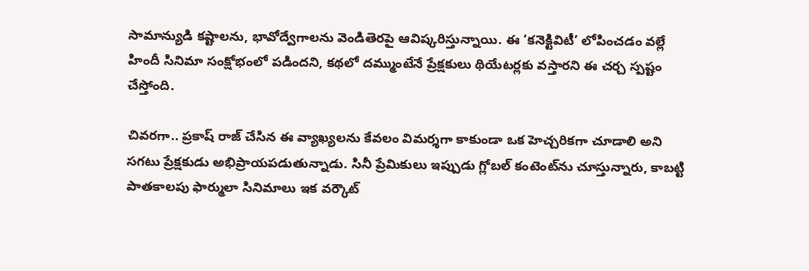సామాన్యుడి కష్టాలను, భావోద్వేగాలను వెండితెరపై ఆవిష్కరిస్తున్నాయి. ఈ ‘కనెక్టివిటీ’ లోపించడం వల్లే హిందీ సినిమా సంక్షోభంలో పడిందని, కథలో దమ్ముంటేనే ప్రేక్షకులు థియేటర్లకు వస్తారని ఈ చర్చ స్పష్టం చేస్తోంది.

చివరగా.. ప్రకాష్ రాజ్ చేసిన ఈ వ్యాఖ్యలను కేవలం విమర్శగా కాకుండా ఒక హెచ్చరికగా చూడాలి అని సగటు ప్రేక్షకుడు అభిప్రాయపడుతున్నాడు. సినీ ప్రేమికులు ఇప్పుడు గ్లోబల్ కంటెంట్‌ను చూస్తున్నారు, కాబట్టి పాతకాలపు ఫార్ములా సినిమాలు ఇక వర్కౌట్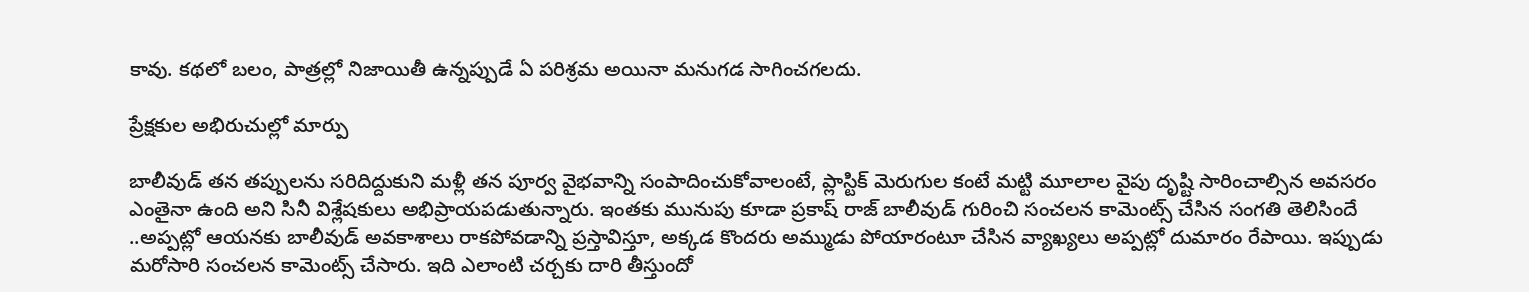కావు. కథలో బలం, పాత్రల్లో నిజాయితీ ఉన్నప్పుడే ఏ పరిశ్రమ అయినా మనుగడ సాగించగలదు.

ప్రేక్షకుల అభిరుచుల్లో మార్పు

బాలీవుడ్ తన తప్పులను సరిదిద్దుకుని మళ్లీ తన పూర్వ వైభవాన్ని సంపాదించుకోవాలంటే, ప్లాస్టిక్ మెరుగుల కంటే మట్టి మూలాల వైపు దృష్టి సారించాల్సిన అవసరం ఎంతైనా ఉంది అని సినీ విశ్లేషకులు అభిప్రాయపడుతున్నారు. ఇంతకు మునుపు కూడా ప్రకాష్ రాజ్ బాలీవుడ్ గురించి సంచలన కామెంట్స్ చేసిన సంగతి తెలిసిందే ..అప్పట్లో ఆయనకు బాలీవుడ్ అవకాశాలు రాకపోవడాన్ని ప్రస్తావిస్తూ, అక్కడ కొందరు అమ్ముడు పోయారంటూ చేసిన వ్యాఖ్యలు అప్పట్లో దుమారం రేపాయి. ఇప్పుడు మరోసారి సంచలన కామెంట్స్ చేసారు. ఇది ఎలాంటి చర్చకు దారి తీస్తుందో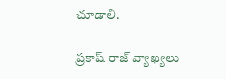చూడాలి.

ప్రకాష్ రాజ్ వ్యాఖ్యలు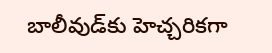బాలీవుడ్‌కు హెచ్చరికగా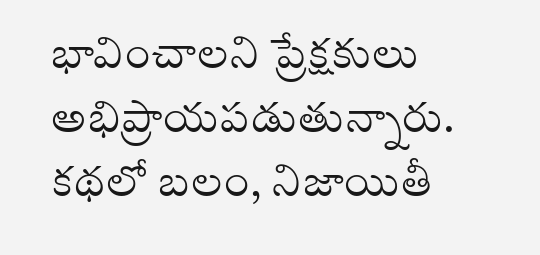భావించాలని ప్రేక్షకులు అభిప్రాయపడుతున్నారు. కథలో బలం, నిజాయితీ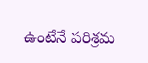ఉంటేనే పరిశ్రమ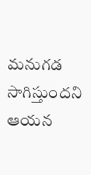మనుగడ సాగిస్తుందని ఆయన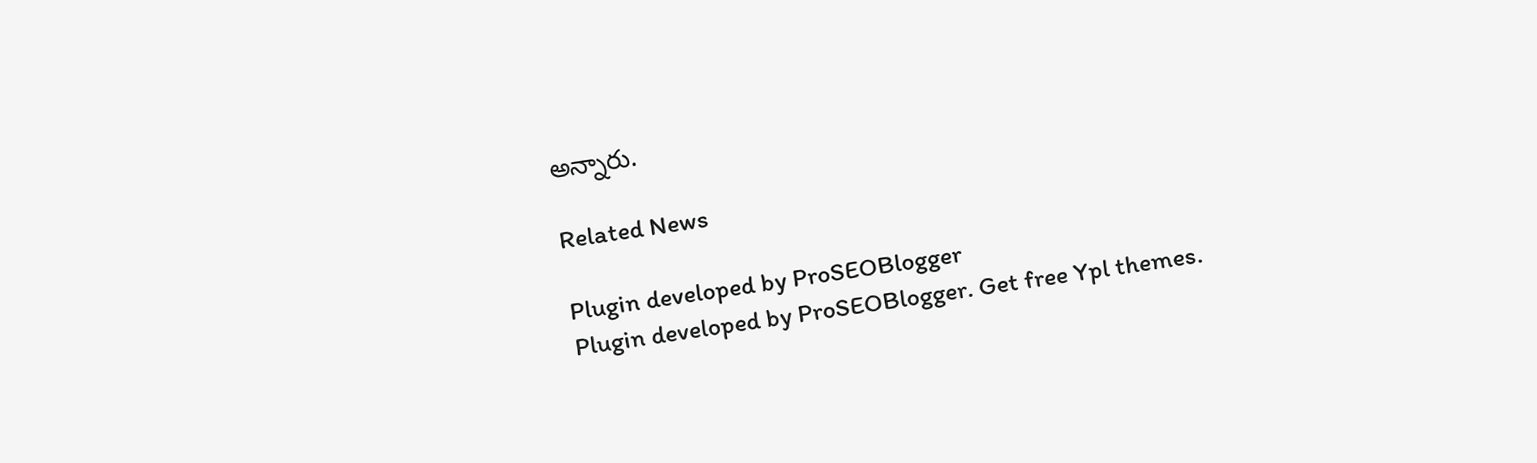అన్నారు.

Related News

Plugin developed by ProSEOBlogger
Plugin developed by ProSEOBlogger. Get free Ypl themes.